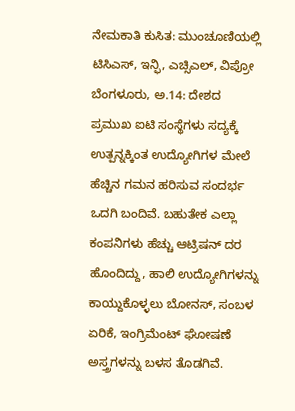ನೇಮಕಾತಿ ಕುಸಿತ: ಮುಂಚೂಣಿಯಲ್ಲಿ ಟಿಸಿಎಸ್, ಇನ್ಫಿ, ಎಚ್ಸಿಎಲ್, ವಿಪ್ರೋ
ಬೆಂಗಳೂರು, ಅ.14: ದೇಶದ ಪ್ರಮುಖ ಐಟಿ ಸಂಸ್ಥೆಗಳು ಸದ್ಯಕ್ಕೆ ಉತ್ಪನ್ನಕ್ಕಿಂತ ಉದ್ಯೋಗಿಗಳ ಮೇಲೆ ಹೆಚ್ಚಿನ ಗಮನ ಹರಿಸುವ ಸಂದರ್ಭ ಒದಗಿ ಬಂದಿವೆ. ಬಹುತೇಕ ಎಲ್ಲಾ ಕಂಪನಿಗಳು ಹೆಚ್ಚು ಆಟ್ರಿಷನ್ ದರ ಹೊಂದಿದ್ದು, ಹಾಲಿ ಉದ್ಯೋಗಿಗಳನ್ನು ಕಾಯ್ದುಕೊಳ್ಳಲು ಬೋನಸ್, ಸಂಬಳ ಏರಿಕೆ, ಇಂಗ್ರಿಮೆಂಟ್ ಘೋಷಣೆ ಅಸ್ತ್ರಗಳನ್ನು ಬಳಸ ತೊಡಗಿವೆ.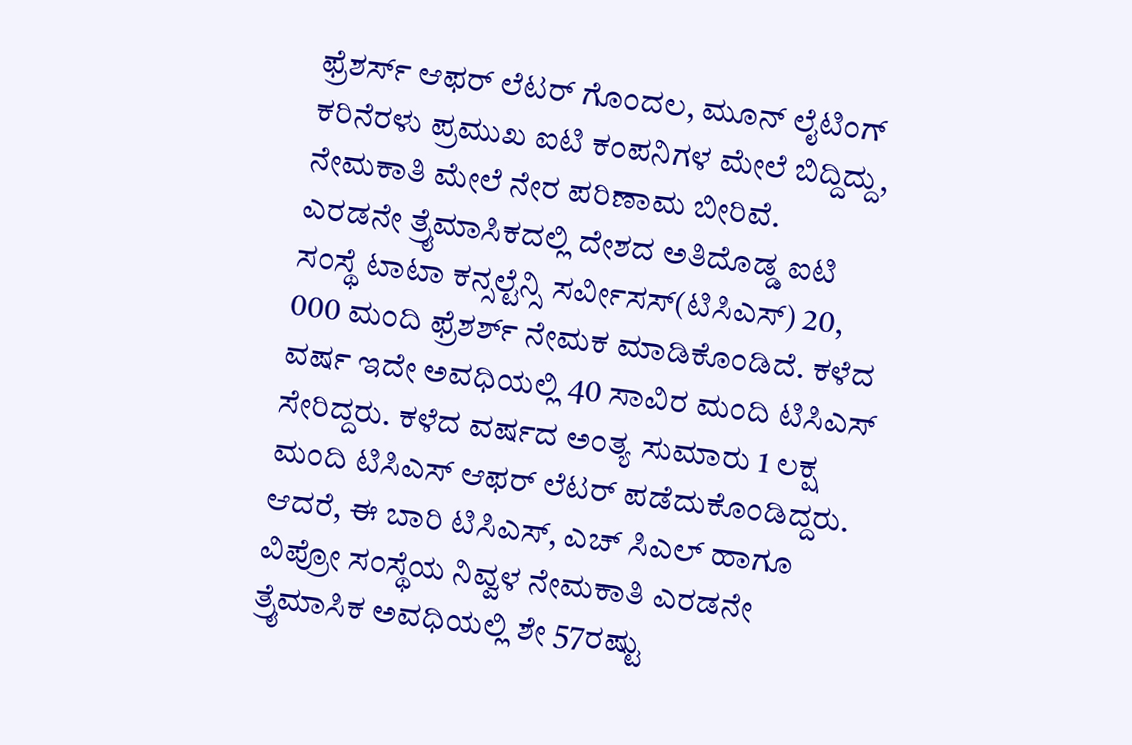ಫ್ರೆಶರ್ಸ್ ಆಫರ್ ಲೆಟರ್ ಗೊಂದಲ, ಮೂನ್ ಲೈಟಿಂಗ್ ಕರಿನೆರಳು ಪ್ರಮುಖ ಐಟಿ ಕಂಪನಿಗಳ ಮೇಲೆ ಬಿದ್ದಿದ್ದು, ನೇಮಕಾತಿ ಮೇಲೆ ನೇರ ಪರಿಣಾಮ ಬೀರಿವೆ.
ಎರಡನೇ ತ್ರೈಮಾಸಿಕದಲ್ಲಿ ದೇಶದ ಅತಿದೊಡ್ಡ ಐಟಿ ಸಂಸ್ಥೆ ಟಾಟಾ ಕನ್ಸಲ್ಟೆನ್ಸಿ ಸರ್ವೀಸಸ್(ಟಿಸಿಎಸ್) 20, 000 ಮಂದಿ ಫ್ರೆಶರ್ಶ್ ನೇಮಕ ಮಾಡಿಕೊಂಡಿದೆ. ಕಳೆದ ವರ್ಷ ಇದೇ ಅವಧಿಯಲ್ಲಿ 40 ಸಾವಿರ ಮಂದಿ ಟಿಸಿಎಸ್ ಸೇರಿದ್ದರು. ಕಳೆದ ವರ್ಷದ ಅಂತ್ಯ ಸುಮಾರು 1 ಲಕ್ಷ ಮಂದಿ ಟಿಸಿಎಸ್ ಆಫರ್ ಲೆಟರ್ ಪಡೆದುಕೊಂಡಿದ್ದರು.
ಆದರೆ, ಈ ಬಾರಿ ಟಿಸಿಎಸ್, ಎಚ್ ಸಿಎಲ್ ಹಾಗೂ ವಿಪ್ರೋ ಸಂಸ್ಥೆಯ ನಿವ್ವಳ ನೇಮಕಾತಿ ಎರಡನೇ ತ್ರೈಮಾಸಿಕ ಅವಧಿಯಲ್ಲಿ ಶೇ 57ರಷ್ಟು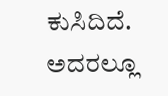ಕುಸಿದಿದೆ. ಅದರಲ್ಲೂ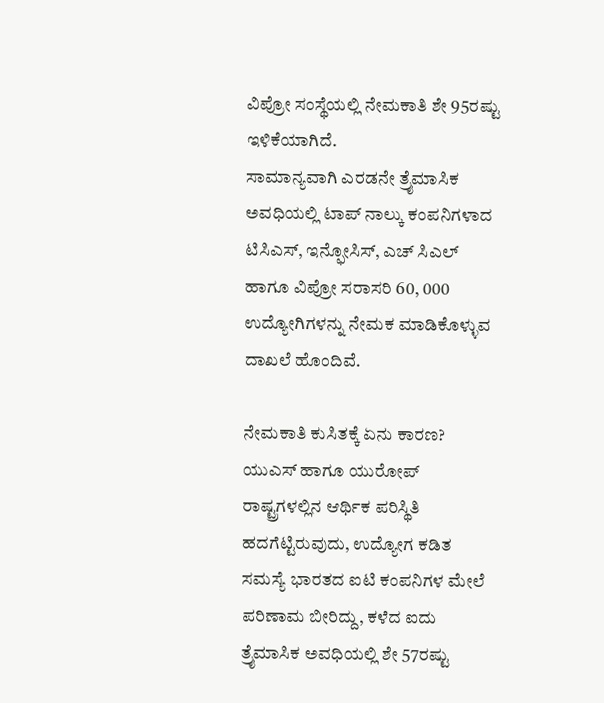ವಿಪ್ರೋ ಸಂಸ್ಥೆಯಲ್ಲಿ ನೇಮಕಾತಿ ಶೇ 95ರಷ್ಟು ಇಳಿಕೆಯಾಗಿದೆ.
ಸಾಮಾನ್ಯವಾಗಿ ಎರಡನೇ ತ್ರೈಮಾಸಿಕ ಅವಧಿಯಲ್ಲಿ ಟಾಪ್ ನಾಲ್ಕು ಕಂಪನಿಗಳಾದ ಟಿಸಿಎಸ್, ಇನ್ಫೋಸಿಸ್, ಎಚ್ ಸಿಎಲ್ ಹಾಗೂ ವಿಪ್ರೋ ಸರಾಸರಿ 60, 000 ಉದ್ಯೋಗಿಗಳನ್ನು ನೇಮಕ ಮಾಡಿಕೊಳ್ಳುವ ದಾಖಲೆ ಹೊಂದಿವೆ.

ನೇಮಕಾತಿ ಕುಸಿತಕ್ಕೆ ಏನು ಕಾರಣ?
ಯುಎಸ್ ಹಾಗೂ ಯುರೋಪ್ ರಾಷ್ಟ್ರಗಳಲ್ಲಿನ ಆರ್ಥಿಕ ಪರಿಸ್ಥಿತಿ ಹದಗೆಟ್ಟಿರುವುದು, ಉದ್ಯೋಗ ಕಡಿತ ಸಮಸ್ಯೆ ಭಾರತದ ಐಟಿ ಕಂಪನಿಗಳ ಮೇಲೆ ಪರಿಣಾಮ ಬೀರಿದ್ದು, ಕಳೆದ ಐದು ತ್ರೈಮಾಸಿಕ ಅವಧಿಯಲ್ಲಿ ಶೇ 57ರಷ್ಟು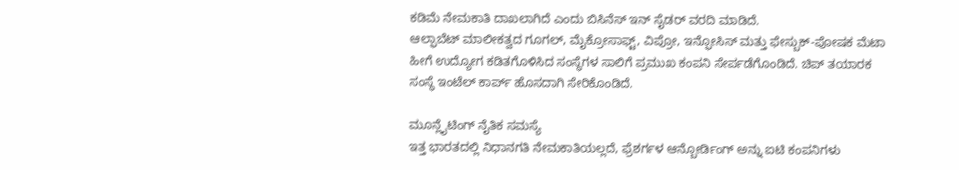ಕಡಿಮೆ ನೇಮಕಾತಿ ದಾಖಲಾಗಿದೆ ಎಂದು ಬಿಸಿನೆಸ್ ಇನ್ ಸೈಡರ್ ವರದಿ ಮಾಡಿದೆ.
ಆಲ್ಫಾಬೆಟ್ ಮಾಲೀಕತ್ವದ ಗೂಗಲ್, ಮೈಕ್ರೋಸಾಫ್ಟ್, ವಿಪ್ರೋ, ಇನ್ಫೋಸಿಸ್ ಮತ್ತು ಫೇಸ್ಬುಕ್-ಪೋಷಕ ಮೆಟಾ ಹೀಗೆ ಉದ್ಯೋಗ ಕಡಿತಗೊಳಿಸಿದ ಸಂಸ್ಥೆಗಳ ಸಾಲಿಗೆ ಪ್ರಮುಖ ಕಂಪನಿ ಸೇರ್ಪಡೆಗೊಂಡಿದೆ. ಚಿಪ್ ತಯಾರಕ ಸಂಸ್ಥೆ ಇಂಟೆಲ್ ಕಾರ್ಪ್ ಹೊಸದಾಗಿ ಸೇರಿಕೊಂಡಿದೆ.

ಮೂನ್ಲೈಟಿಂಗ್ ನೈತಿಕ ಸಮಸ್ಯೆ
ಇತ್ತ ಭಾರತದಲ್ಲಿ ನಿಧಾನಗತಿ ನೇಮಕಾತಿಯಲ್ಲದೆ, ಫ್ರೆಶರ್ಗಳ ಆನ್ಬೋರ್ಡಿಂಗ್ ಅನ್ನು ಐಟಿ ಕಂಪನಿಗಳು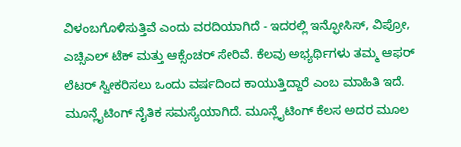ವಿಳಂಬಗೊಳಿಸುತ್ತಿವೆ ಎಂದು ವರದಿಯಾಗಿದೆ - ಇದರಲ್ಲಿ ಇನ್ಫೋಸಿಸ್, ವಿಪ್ರೋ, ಎಚ್ಸಿಎಲ್ ಟೆಕ್ ಮತ್ತು ಆಕ್ಸೆಂಚರ್ ಸೇರಿವೆ. ಕೆಲವು ಅಭ್ಯರ್ಥಿಗಳು ತಮ್ಮ ಆಫರ್ ಲೆಟರ್ ಸ್ವೀಕರಿಸಲು ಒಂದು ವರ್ಷದಿಂದ ಕಾಯುತ್ತಿದ್ದಾರೆ ಎಂಬ ಮಾಹಿತಿ ಇದೆ. ಮೂನ್ಲೈಟಿಂಗ್ ನೈತಿಕ ಸಮಸ್ಯೆಯಾಗಿದೆ. ಮೂನ್ಲೈಟಿಂಗ್ ಕೆಲಸ ಅದರ ಮೂಲ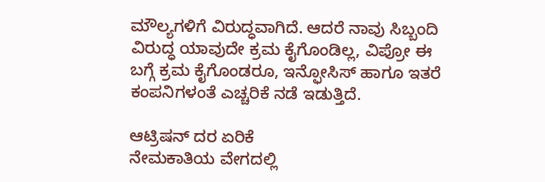ಮೌಲ್ಯಗಳಿಗೆ ವಿರುದ್ಧವಾಗಿದೆ. ಆದರೆ ನಾವು ಸಿಬ್ಬಂದಿ ವಿರುದ್ಧ ಯಾವುದೇ ಕ್ರಮ ಕೈಗೊಂಡಿಲ್ಲ, ವಿಪ್ರೋ ಈ ಬಗ್ಗೆ ಕ್ರಮ ಕೈಗೊಂಡರೂ, ಇನ್ಫೋಸಿಸ್ ಹಾಗೂ ಇತರೆ ಕಂಪನಿಗಳಂತೆ ಎಚ್ಚರಿಕೆ ನಡೆ ಇಡುತ್ತಿದೆ.

ಆಟ್ರಿಷನ್ ದರ ಏರಿಕೆ
ನೇಮಕಾತಿಯ ವೇಗದಲ್ಲಿ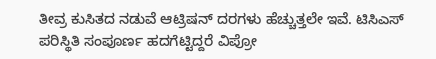ತೀವ್ರ ಕುಸಿತದ ನಡುವೆ ಆಟ್ರಿಷನ್ ದರಗಳು ಹೆಚ್ಚುತ್ತಲೇ ಇವೆ. ಟಿಸಿಎಸ್ ಪರಿಸ್ಥಿತಿ ಸಂಪೂರ್ಣ ಹದಗೆಟ್ಟಿದ್ದರೆ ವಿಪ್ರೋ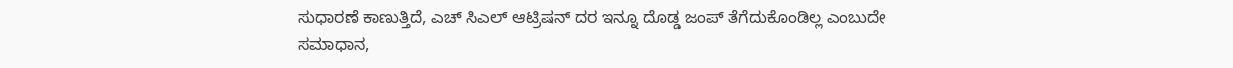ಸುಧಾರಣೆ ಕಾಣುತ್ತಿದೆ, ಎಚ್ ಸಿಎಲ್ ಆಟ್ರಿಷನ್ ದರ ಇನ್ನೂ ದೊಡ್ಡ ಜಂಪ್ ತೆಗೆದುಕೊಂಡಿಲ್ಲ ಎಂಬುದೇ ಸಮಾಧಾನ,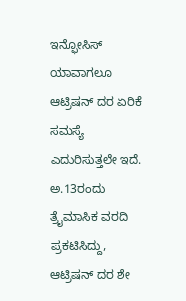ಇನ್ಫೋಸಿಸ್ ಯಾವಾಗಲೂ ಆಟ್ರಿಷನ್ ದರ ಏರಿಕೆ ಸಮಸ್ಯೆ ಎದುರಿಸುತ್ತಲೇ ಇದೆ. ಅ.13ರಂದು ತ್ರೈಮಾಸಿಕ ವರದಿ ಪ್ರಕಟಿಸಿದ್ದು, ಆಟ್ರಿಷನ್ ದರ ಶೇ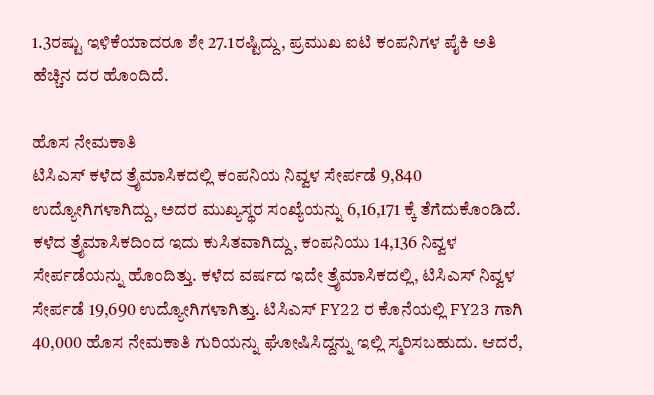1.3ರಷ್ಟು ಇಳಿಕೆಯಾದರೂ ಶೇ 27.1ರಷ್ಟಿದ್ದು, ಪ್ರಮುಖ ಐಟಿ ಕಂಪನಿಗಳ ಪೈಕಿ ಅತಿ ಹೆಚ್ಚಿನ ದರ ಹೊಂದಿದೆ.

ಹೊಸ ನೇಮಕಾತಿ
ಟಿಸಿಎಸ್ ಕಳೆದ ತ್ರೈಮಾಸಿಕದಲ್ಲಿ ಕಂಪನಿಯ ನಿವ್ವಳ ಸೇರ್ಪಡೆ 9,840 ಉದ್ಯೋಗಿಗಳಾಗಿದ್ದು, ಅದರ ಮುಖ್ಯಸ್ಥರ ಸಂಖ್ಯೆಯನ್ನು 6,16,171 ಕ್ಕೆ ತೆಗೆದುಕೊಂಡಿದೆ. ಕಳೆದ ತ್ರೈಮಾಸಿಕದಿಂದ ಇದು ಕುಸಿತವಾಗಿದ್ದು, ಕಂಪನಿಯು 14,136 ನಿವ್ವಳ ಸೇರ್ಪಡೆಯನ್ನು ಹೊಂದಿತ್ತು. ಕಳೆದ ವರ್ಷದ ಇದೇ ತ್ರೈಮಾಸಿಕದಲ್ಲಿ, ಟಿಸಿಎಸ್ ನಿವ್ವಳ ಸೇರ್ಪಡೆ 19,690 ಉದ್ಯೋಗಿಗಳಾಗಿತ್ತು. ಟಿಸಿಎಸ್ FY22 ರ ಕೊನೆಯಲ್ಲಿ FY23 ಗಾಗಿ 40,000 ಹೊಸ ನೇಮಕಾತಿ ಗುರಿಯನ್ನು ಘೋಷಿಸಿದ್ದನ್ನು ಇಲ್ಲಿ ಸ್ಮರಿಸಬಹುದು. ಆದರೆ,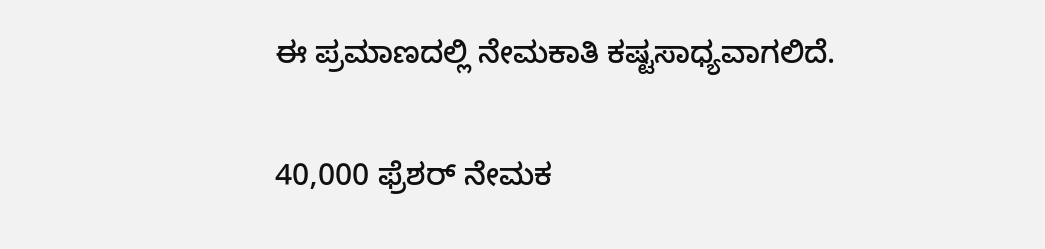ಈ ಪ್ರಮಾಣದಲ್ಲಿ ನೇಮಕಾತಿ ಕಷ್ಟಸಾಧ್ಯವಾಗಲಿದೆ.

40,000 ಫ್ರೆಶರ್ ನೇಮಕ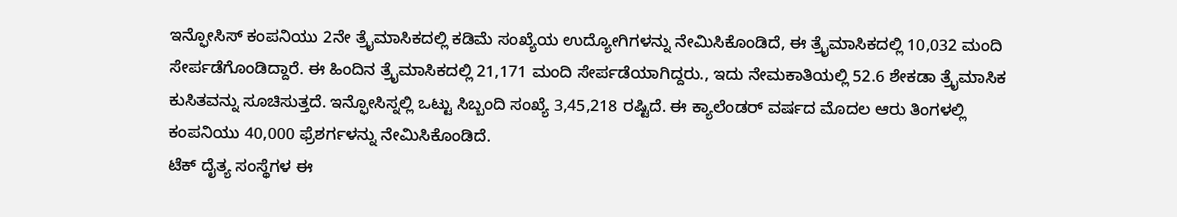ಇನ್ಫೋಸಿಸ್ ಕಂಪನಿಯು 2ನೇ ತ್ರೈಮಾಸಿಕದಲ್ಲಿ ಕಡಿಮೆ ಸಂಖ್ಯೆಯ ಉದ್ಯೋಗಿಗಳನ್ನು ನೇಮಿಸಿಕೊಂಡಿದೆ, ಈ ತ್ರೈಮಾಸಿಕದಲ್ಲಿ 10,032 ಮಂದಿ ಸೇರ್ಪಡೆಗೊಂಡಿದ್ದಾರೆ. ಈ ಹಿಂದಿನ ತ್ರೈಮಾಸಿಕದಲ್ಲಿ 21,171 ಮಂದಿ ಸೇರ್ಪಡೆಯಾಗಿದ್ದರು., ಇದು ನೇಮಕಾತಿಯಲ್ಲಿ 52.6 ಶೇಕಡಾ ತ್ರೈಮಾಸಿಕ ಕುಸಿತವನ್ನು ಸೂಚಿಸುತ್ತದೆ. ಇನ್ಫೋಸಿಸ್ನಲ್ಲಿ ಒಟ್ಟು ಸಿಬ್ಬಂದಿ ಸಂಖ್ಯೆ 3,45,218 ರಷ್ಟಿದೆ. ಈ ಕ್ಯಾಲೆಂಡರ್ ವರ್ಷದ ಮೊದಲ ಆರು ತಿಂಗಳಲ್ಲಿ ಕಂಪನಿಯು 40,000 ಫ್ರೆಶರ್ಗಳನ್ನು ನೇಮಿಸಿಕೊಂಡಿದೆ.
ಟೆಕ್ ದೈತ್ಯ ಸಂಸ್ಥೆಗಳ ಈ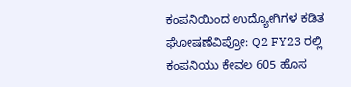ಕಂಪನಿಯಿಂದ ಉದ್ಯೋಗಿಗಳ ಕಡಿತ ಘೋಷಣೆವಿಪ್ರೋ: Q2 FY23 ರಲ್ಲಿ ಕಂಪನಿಯು ಕೇವಲ 605 ಹೊಸ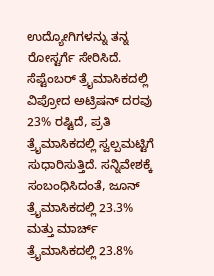ಉದ್ಯೋಗಿಗಳನ್ನು ತನ್ನ ರೋಸ್ಟರ್ಗೆ ಸೇರಿಸಿದೆ. ಸೆಪ್ಟೆಂಬರ್ ತ್ರೈಮಾಸಿಕದಲ್ಲಿ ವಿಪ್ರೋದ ಅಟ್ರಿಷನ್ ದರವು 23% ರಷ್ಟಿದೆ, ಪ್ರತಿ ತ್ರೈಮಾಸಿಕದಲ್ಲಿ ಸ್ವಲ್ಪಮಟ್ಟಿಗೆ ಸುಧಾರಿಸುತ್ತಿದೆ. ಸನ್ನಿವೇಶಕ್ಕೆ ಸಂಬಂಧಿಸಿದಂತೆ, ಜೂನ್ ತ್ರೈಮಾಸಿಕದಲ್ಲಿ 23.3% ಮತ್ತು ಮಾರ್ಚ್ ತ್ರೈಮಾಸಿಕದಲ್ಲಿ 23.8%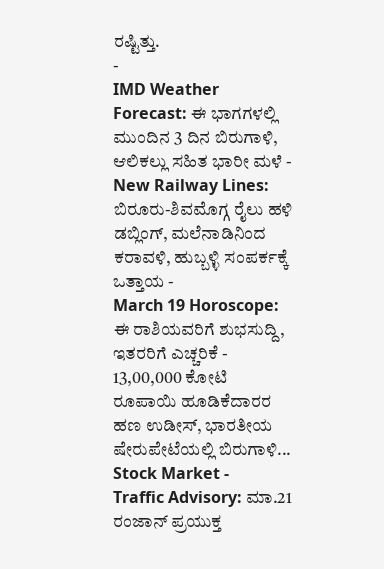ರಷ್ಟಿತ್ತು.
-
IMD Weather Forecast: ಈ ಭಾಗಗಳಲ್ಲಿ ಮುಂದಿನ 3 ದಿನ ಬಿರುಗಾಳಿ, ಆಲಿಕಲ್ಲು ಸಹಿತ ಭಾರೀ ಮಳೆ -
New Railway Lines: ಬಿರೂರು-ಶಿವಮೊಗ್ಗ ರೈಲು ಹಳಿ ಡಬ್ಲಿಂಗ್, ಮಲೆನಾಡಿನಿಂದ ಕರಾವಳಿ, ಹುಬ್ಬಳ್ಳಿ ಸಂಪರ್ಕಕ್ಕೆ ಒತ್ತಾಯ -
March 19 Horoscope: ಈ ರಾಶಿಯವರಿಗೆ ಶುಭಸುದ್ದಿ, ಇತರರಿಗೆ ಎಚ್ಚರಿಕೆ -
13,00,000 ಕೋಟಿ ರೂಪಾಯಿ ಹೂಡಿಕೆದಾರರ ಹಣ ಉಡೀಸ್, ಭಾರತೀಯ ಷೇರುಪೇಟೆಯಲ್ಲಿ ಬಿರುಗಾಳಿ... Stock Market -
Traffic Advisory: ಮಾ.21 ರಂಜಾನ್ ಪ್ರಯುಕ್ತ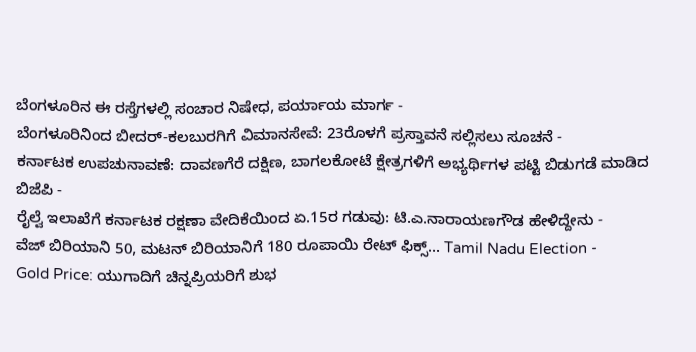ಬೆಂಗಳೂರಿನ ಈ ರಸ್ತೆಗಳಲ್ಲಿ ಸಂಚಾರ ನಿಷೇಧ, ಪರ್ಯಾಯ ಮಾರ್ಗ -
ಬೆಂಗಳೂರಿನಿಂದ ಬೀದರ್-ಕಲಬುರಗಿಗೆ ವಿಮಾನಸೇವೆ: 23ರೊಳಗೆ ಪ್ರಸ್ತಾವನೆ ಸಲ್ಲಿಸಲು ಸೂಚನೆ -
ಕರ್ನಾಟಕ ಉಪಚುನಾವಣೆ: ದಾವಣಗೆರೆ ದಕ್ಷಿಣ, ಬಾಗಲಕೋಟೆ ಕ್ಷೇತ್ರಗಳಿಗೆ ಅಭ್ಯರ್ಥಿಗಳ ಪಟ್ಟಿ ಬಿಡುಗಡೆ ಮಾಡಿದ ಬಿಜೆಪಿ -
ರೈಲ್ವೆ ಇಲಾಖೆಗೆ ಕರ್ನಾಟಕ ರಕ್ಷಣಾ ವೇದಿಕೆಯಿಂದ ಏ.15ರ ಗಡುವು: ಟಿ.ಎ.ನಾರಾಯಣಗೌಡ ಹೇಳಿದ್ದೇನು -
ವೆಜ್ ಬಿರಿಯಾನಿ 50, ಮಟನ್ ಬಿರಿಯಾನಿಗೆ 180 ರೂಪಾಯಿ ರೇಟ್ ಫಿಕ್ಸ್... Tamil Nadu Election -
Gold Price: ಯುಗಾದಿಗೆ ಚಿನ್ನಪ್ರಿಯರಿಗೆ ಶುಭ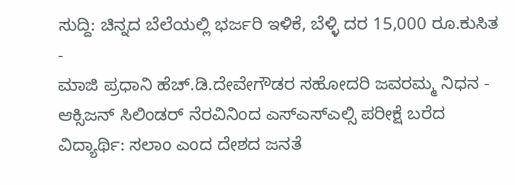ಸುದ್ದಿ: ಚಿನ್ನದ ಬೆಲೆಯಲ್ಲಿ ಭರ್ಜರಿ ಇಳಿಕೆ, ಬೆಳ್ಳಿ ದರ 15,000 ರೂ.ಕುಸಿತ -
ಮಾಜಿ ಪ್ರಧಾನಿ ಹೆಚ್.ಡಿ.ದೇವೇಗೌಡರ ಸಹೋದರಿ ಜವರಮ್ಮ ನಿಧನ -
ಆಕ್ಸಿಜನ್ ಸಿಲಿಂಡರ್ ನೆರವಿನಿಂದ ಎಸ್ಎಸ್ಎಲ್ಸಿ ಪರೀಕ್ಷೆ ಬರೆದ ವಿದ್ಯಾರ್ಥಿ: ಸಲಾಂ ಎಂದ ದೇಶದ ಜನತೆ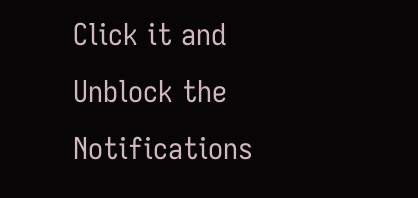Click it and Unblock the Notifications